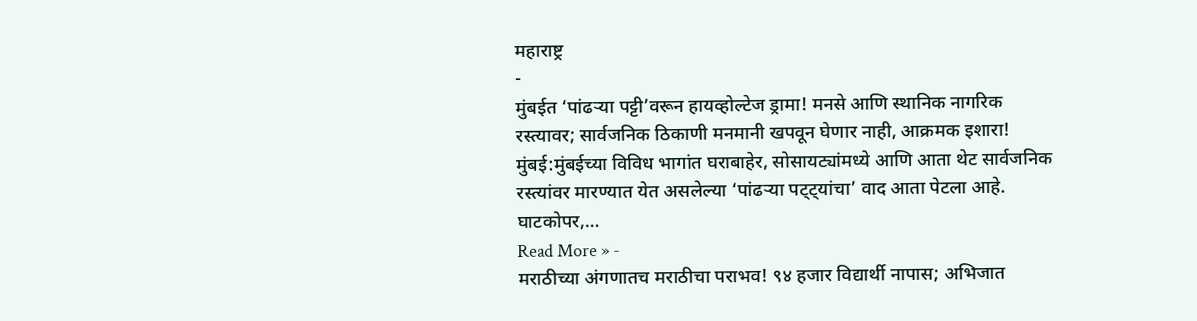महाराष्ट्र
-
मुंबईत ‘पांढऱ्या पट्टी’वरून हायव्होल्टेज ड्रामा! मनसे आणि स्थानिक नागरिक रस्त्यावर; सार्वजनिक ठिकाणी मनमानी खपवून घेणार नाही, आक्रमक इशारा!
मुंबई:मुंबईच्या विविध भागांत घराबाहेर, सोसायट्यांमध्ये आणि आता थेट सार्वजनिक रस्त्यांवर मारण्यात येत असलेल्या ‘पांढऱ्या पट्ट्यांचा’ वाद आता पेटला आहे. घाटकोपर,…
Read More » -
मराठीच्या अंगणातच मराठीचा पराभव! ९४ हजार विद्यार्थी नापास; अभिजात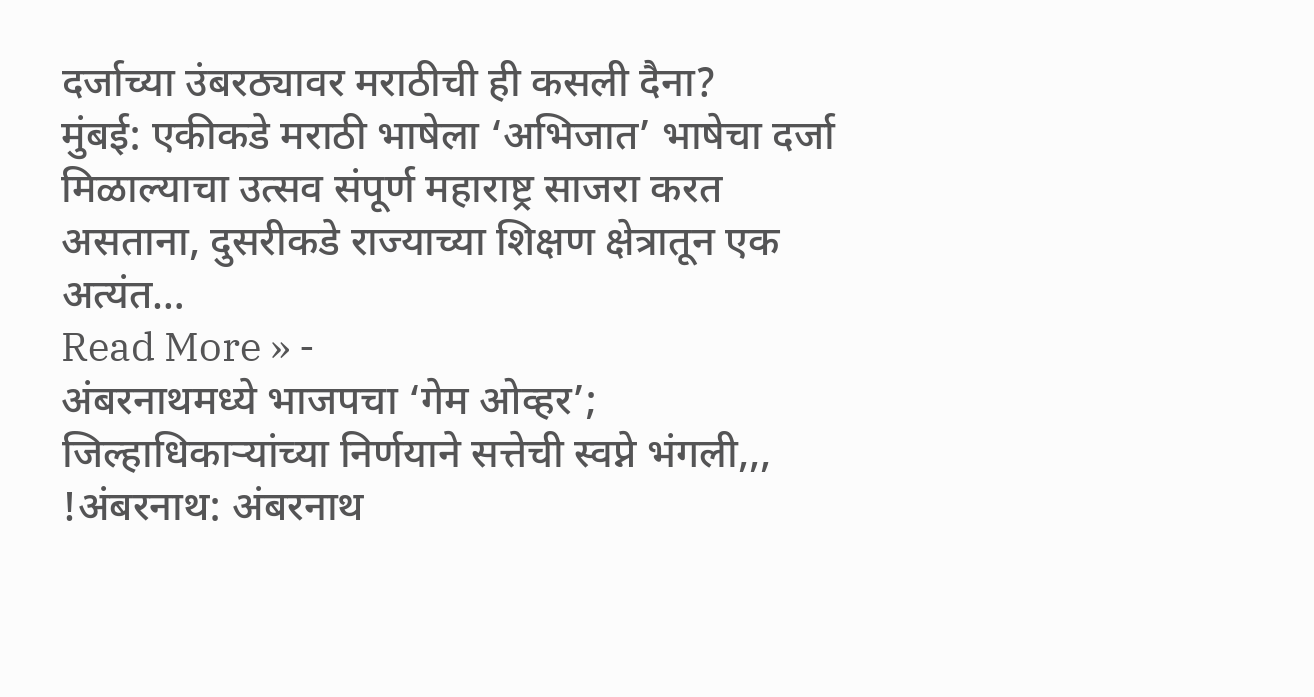दर्जाच्या उंबरठ्यावर मराठीची ही कसली दैना?
मुंबई: एकीकडे मराठी भाषेला ‘अभिजात’ भाषेचा दर्जा मिळाल्याचा उत्सव संपूर्ण महाराष्ट्र साजरा करत असताना, दुसरीकडे राज्याच्या शिक्षण क्षेत्रातून एक अत्यंत…
Read More » -
अंबरनाथमध्ये भाजपचा ‘गेम ओव्हर’; जिल्हाधिकाऱ्यांच्या निर्णयाने सत्तेची स्वप्ने भंगली,,,
!अंबरनाथ: अंबरनाथ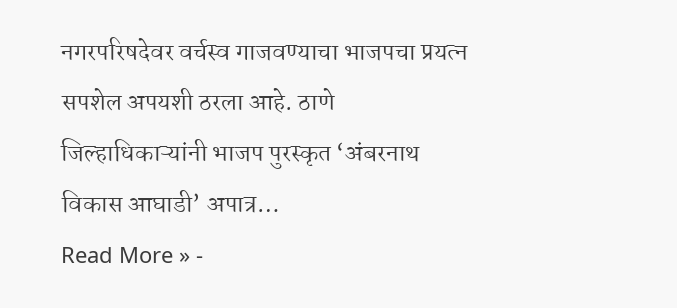नगरपरिषदेवर वर्चस्व गाजवण्याचा भाजपचा प्रयत्न सपशेल अपयशी ठरला आहे. ठाणे जिल्हाधिकाऱ्यांनी भाजप पुरस्कृत ‘अंबरनाथ विकास आघाडी’ अपात्र…
Read More » -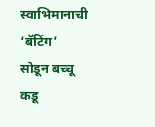स्वाभिमानाची ‘बॅटिंग’ सोडून बच्चू कडू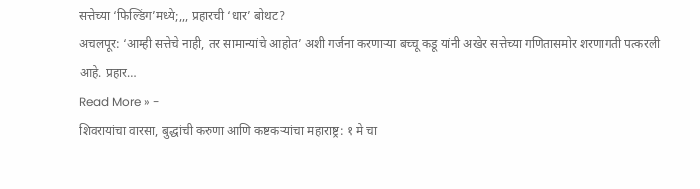सत्तेच्या ‘फिल्डिंग’मध्ये;,,, प्रहारची ‘धार’ बोथट?
अचलपूर: ‘आम्ही सत्तेचे नाही, तर सामान्यांचे आहोत’ अशी गर्जना करणाऱ्या बच्चू कडू यांनी अखेर सत्तेच्या गणितासमोर शरणागती पत्करली आहे. प्रहार…
Read More » -
शिवरायांचा वारसा, बुद्धांची करुणा आणि कष्टकऱ्यांचा महाराष्ट्र: १ मे चा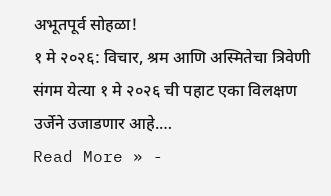अभूतपूर्व सोहळा!
१ मे २०२६: विचार, श्रम आणि अस्मितेचा त्रिवेणी संगम येत्या १ मे २०२६ ची पहाट एका विलक्षण उर्जेने उजाडणार आहे.…
Read More » -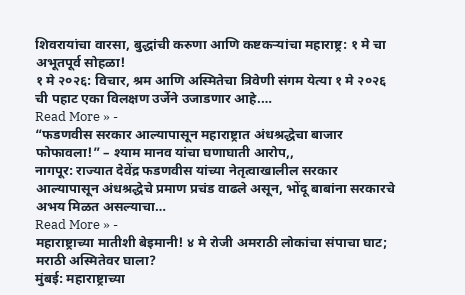शिवरायांचा वारसा, बुद्धांची करुणा आणि कष्टकऱ्यांचा महाराष्ट्र: १ मे चा अभूतपूर्व सोहळा!
१ मे २०२६: विचार, श्रम आणि अस्मितेचा त्रिवेणी संगम येत्या १ मे २०२६ ची पहाट एका विलक्षण उर्जेने उजाडणार आहे.…
Read More » -
“फडणवीस सरकार आल्यापासून महाराष्ट्रात अंधश्रद्धेचा बाजार फोफावला!” – श्याम मानव यांचा घणाघाती आरोप,,
नागपूर: राज्यात देवेंद्र फडणवीस यांच्या नेतृत्वाखालील सरकार आल्यापासून अंधश्रद्धेचे प्रमाण प्रचंड वाढले असून, भोंदू बाबांना सरकारचे अभय मिळत असल्याचा…
Read More » -
महाराष्ट्राच्या मातीशी बेइमानी! ४ मे रोजी अमराठी लोकांचा संपाचा घाट; मराठी अस्मितेवर घाला?
मुंबई: महाराष्ट्राच्या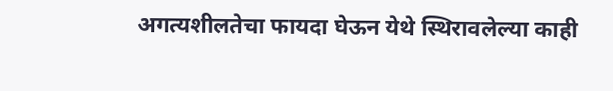अगत्यशीलतेचा फायदा घेऊन येथे स्थिरावलेल्या काही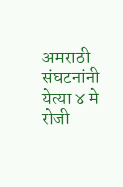अमराठी संघटनांनी येत्या ४ मे रोजी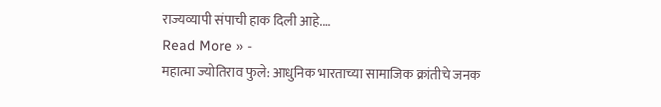राज्यव्यापी संपाची हाक दिली आहे.…
Read More » -
महात्मा ज्योतिराव फुले: आधुनिक भारताच्या सामाजिक क्रांतीचे जनक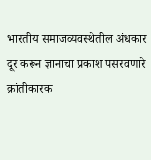भारतीय समाजव्यवस्थेतील अंधकार दूर करून ज्ञानाचा प्रकाश पसरवणारे क्रांतीकारक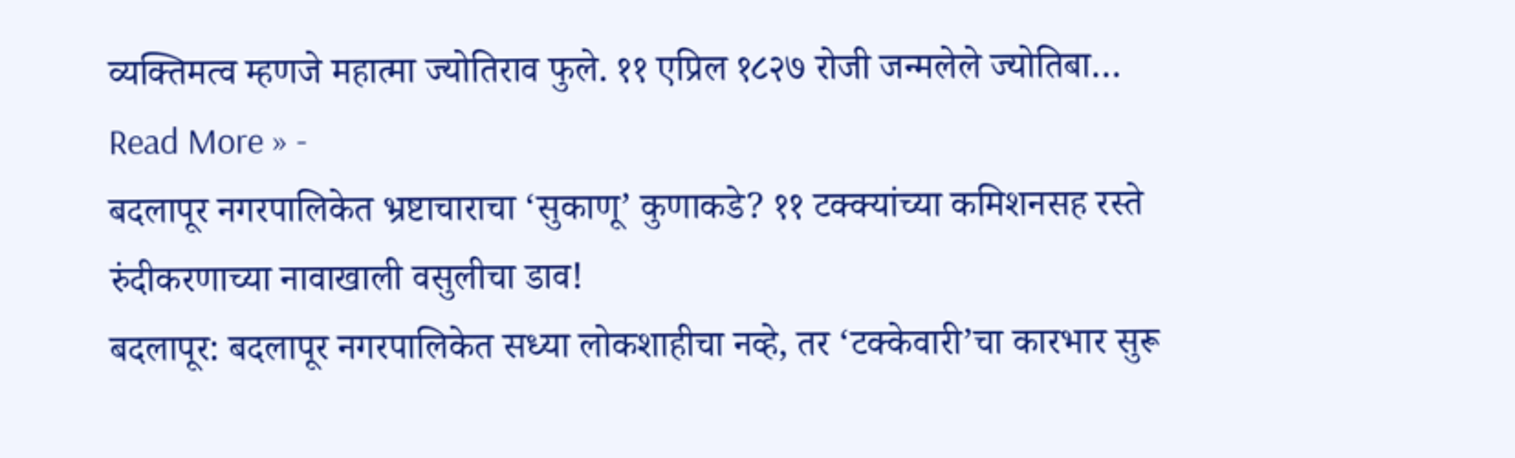व्यक्तिमत्व म्हणजे महात्मा ज्योतिराव फुले. ११ एप्रिल १८२७ रोजी जन्मलेले ज्योतिबा…
Read More » -
बदलापूर नगरपालिकेत भ्रष्टाचाराचा ‘सुकाणू’ कुणाकडे? ११ टक्क्यांच्या कमिशनसह रस्ते रुंदीकरणाच्या नावाखाली वसुलीचा डाव!
बदलापूर: बदलापूर नगरपालिकेत सध्या लोकशाहीचा नव्हे, तर ‘टक्केवारी’चा कारभार सुरू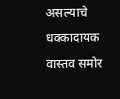असल्याचे धक्कादायक वास्तव समोर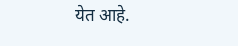येत आहे.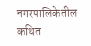नगरपालिकेतील कथित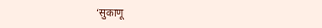‘सुकाणू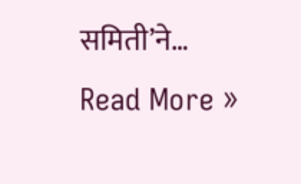समिती’ने…
Read More »